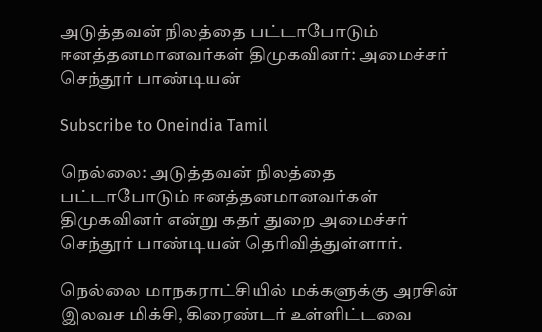அடுத்தவன் நிலத்தை பட்டாபோடும் ஈனத்தனமானவர்கள் திமுகவினர்: அமைச்சர் செந்தூர் பாண்டியன்

Subscribe to Oneindia Tamil

நெல்லை: அடுத்தவன் நிலத்தை பட்டாபோடும் ஈனத்தனமானவர்கள் திமுகவினர் என்று கதர் துறை அமைச்சர் செந்தூர் பாண்டியன் தெரிவித்துள்ளார்.

நெல்லை மாநகராட்சியில் மக்களுக்கு அரசின் இலவச மிக்சி, கிரைண்டர் உள்ளிட்டவை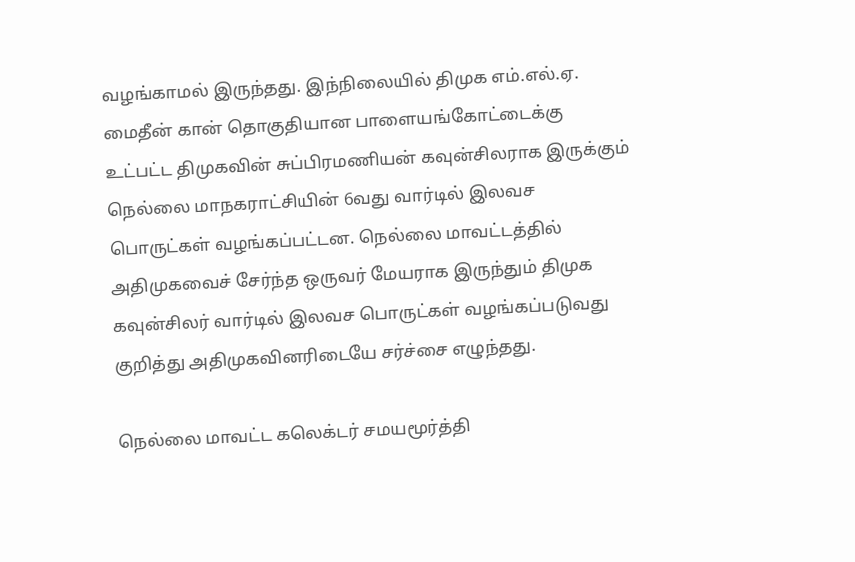வழங்காமல் இருந்தது. இந்நிலையில் திமுக எம்.எல்.ஏ. மைதீன் கான் தொகுதியான பாளையங்கோட்டைக்கு உட்பட்ட திமுகவின் சுப்பிரமணியன் கவுன்சிலராக இருக்கும் நெல்லை மாநகராட்சியின் 6வது வார்டில் இலவச பொருட்கள் வழங்கப்பட்டன. நெல்லை மாவட்டத்தில் அதிமுகவைச் சேர்ந்த ஒருவர் மேயராக இருந்தும் திமுக கவுன்சிலர் வார்டில் இலவச பொருட்கள் வழங்கப்படுவது குறித்து அதிமுகவினரிடையே சர்ச்சை எழுந்தது.

நெல்லை மாவட்ட கலெக்டர் சமயமூர்த்தி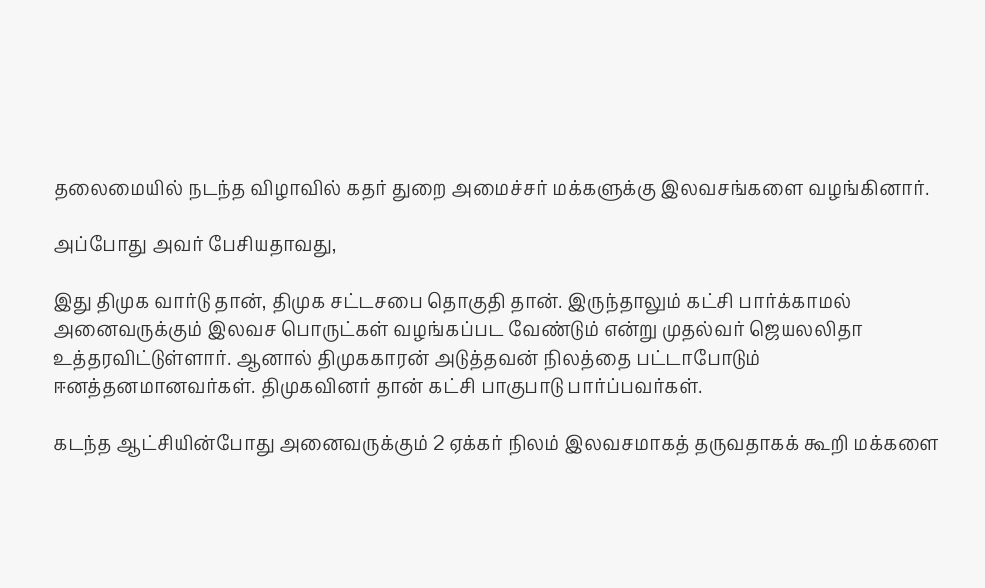தலைமையில் நடந்த விழாவில் கதர் துறை அமைச்சர் மக்களுக்கு இலவசங்களை வழங்கினார்.

அப்போது அவர் பேசியதாவது,

இது திமுக வார்டு தான், திமுக சட்டசபை தொகுதி தான். இருந்தாலும் கட்சி பார்க்காமல் அனைவருக்கும் இலவச பொருட்கள் வழங்கப்பட வேண்டும் என்று முதல்வர் ஜெயலலிதா உத்தரவிட்டுள்ளார். ஆனால் திமுககாரன் அடுத்தவன் நிலத்தை பட்டாபோடும் ஈனத்தனமானவர்கள். திமுகவினர் தான் கட்சி பாகுபாடு பார்ப்பவர்கள்.

கடந்த ஆட்சியின்போது அனைவருக்கும் 2 ஏக்கர் நிலம் இலவசமாகத் தருவதாகக் கூறி மக்களை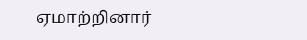ஏமாற்றினார்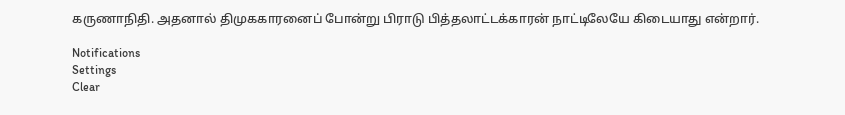கருணாநிதி. அதனால் திமுககாரனைப் போன்று பிராடு பித்தலாட்டக்காரன் நாட்டிலேயே கிடையாது என்றார்.

Notifications
Settings
Clear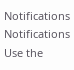Notifications
Notifications
Use the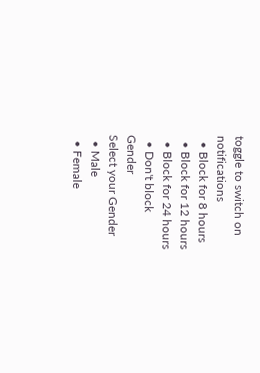toggle to switch on notifications
  • Block for 8 hours
  • Block for 12 hours
  • Block for 24 hours
  • Don't block
Gender
Select your Gender
  • Male
  • Female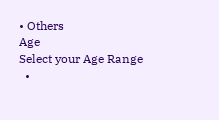• Others
Age
Select your Age Range
  •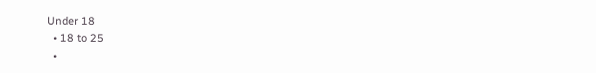Under 18
  • 18 to 25
  •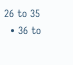26 to 35
  • 36 to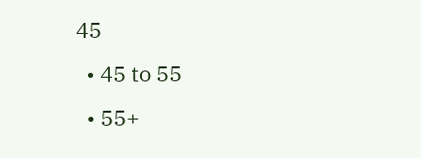45
  • 45 to 55
  • 55+